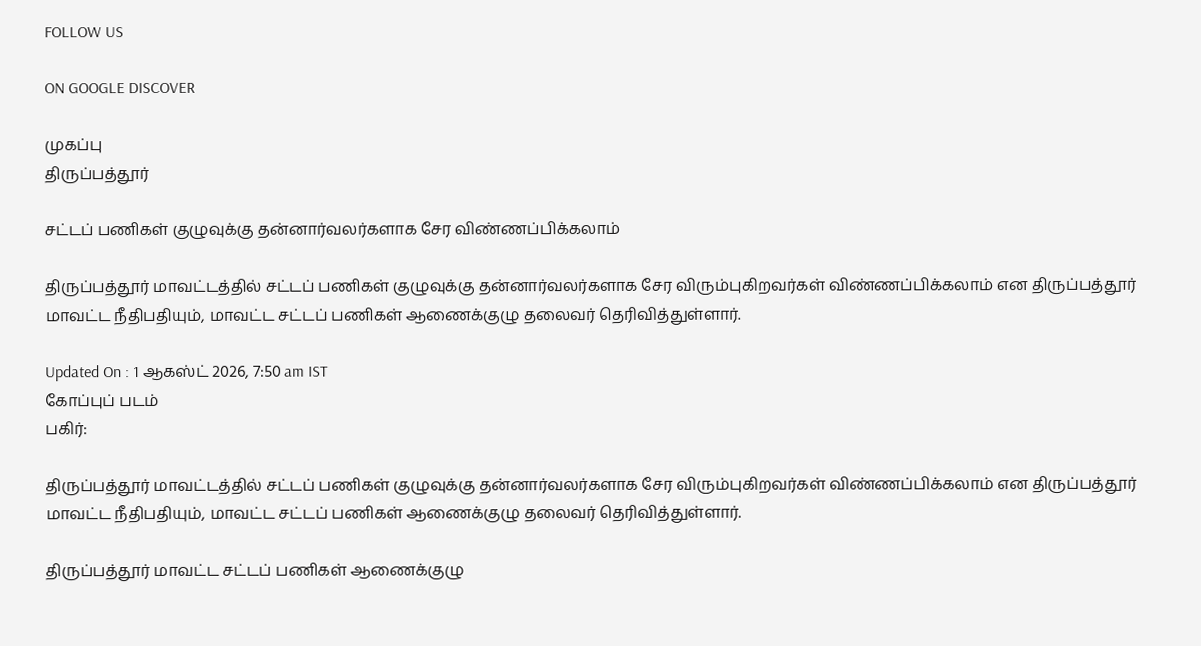FOLLOW US

ON GOOGLE DISCOVER

முகப்பு
திருப்பத்தூர்

சட்டப் பணிகள் குழுவுக்கு தன்னார்வலர்களாக சேர விண்ணப்பிக்கலாம்

திருப்பத்தூர் மாவட்டத்தில் சட்டப் பணிகள் குழுவுக்கு தன்னார்வலர்களாக சேர விரும்புகிறவர்கள் விண்ணப்பிக்கலாம் என திருப்பத்தூர் மாவட்ட நீதிபதியும், மாவட்ட சட்டப் பணிகள் ஆணைக்குழு தலைவர் தெரிவித்துள்ளார்.

Updated On : 1 ஆகஸ்ட் 2026, 7:50 am IST
கோப்புப் படம்
பகிர்:

திருப்பத்தூர் மாவட்டத்தில் சட்டப் பணிகள் குழுவுக்கு தன்னார்வலர்களாக சேர விரும்புகிறவர்கள் விண்ணப்பிக்கலாம் என திருப்பத்தூர் மாவட்ட நீதிபதியும், மாவட்ட சட்டப் பணிகள் ஆணைக்குழு தலைவர் தெரிவித்துள்ளார்.

திருப்பத்தூர் மாவட்ட சட்டப் பணிகள் ஆணைக்குழு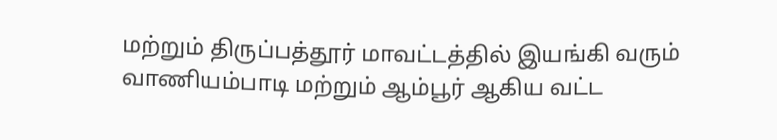மற்றும் திருப்பத்தூர் மாவட்டத்தில் இயங்கி வரும் வாணியம்பாடி மற்றும் ஆம்பூர் ஆகிய வட்ட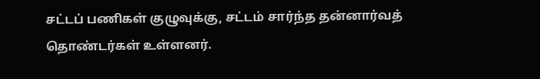சட்டப் பணிகள் குழுவுக்கு, சட்டம் சார்ந்த தன்னார்வத் தொண்டர்கள் உள்ளனர்.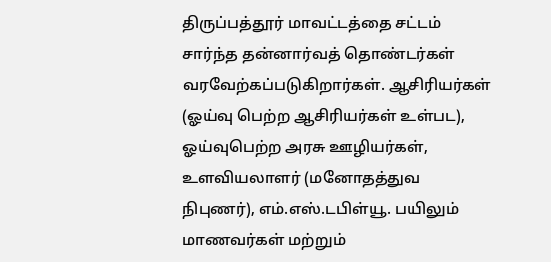திருப்பத்தூர் மாவட்டத்தை சட்டம் சார்ந்த தன்னார்வத் தொண்டர்கள் வரவேற்கப்படுகிறார்கள். ஆசிரியர்கள் (ஓய்வு பெற்ற ஆசிரியர்கள் உள்பட), ஓய்வுபெற்ற அரசு ஊழியர்கள், உளவியலாளர் (மனோதத்துவ நிபுணர்), எம்.எஸ்.டபிள்யூ. பயிலும் மாணவர்கள் மற்றும்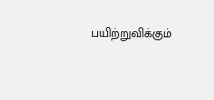பயிற்றுவிக்கும்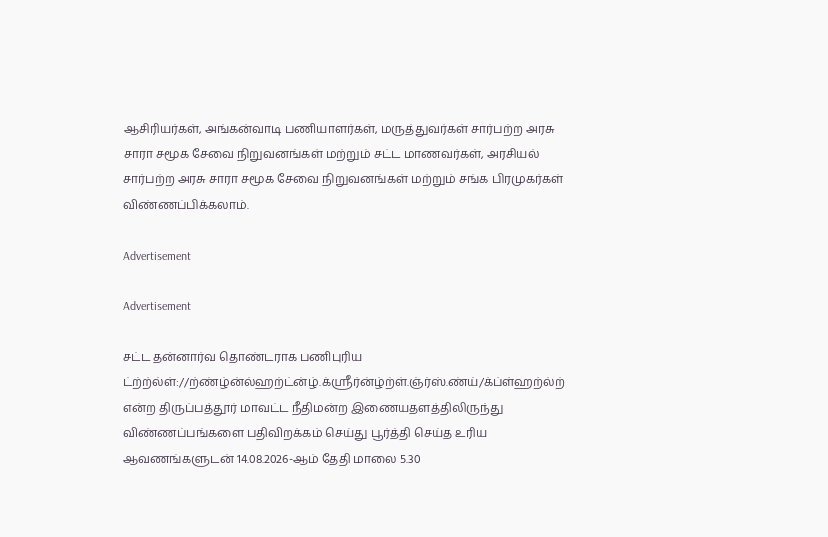ஆசிரியர்கள், அங்கன்வாடி பணியாளர்கள், மருத்துவர்கள் சார்பற்ற அரசு சாரா சமூக சேவை நிறுவனங்கள் மற்றும் சட்ட மாணவர்கள், அரசியல் சார்பற்ற அரசு சாரா சமூக சேவை நிறுவனங்கள் மற்றும் சங்க பிரமுகர்கள் விண்ணப்பிக்கலாம்.

Advertisement

Advertisement

சட்ட தன்னார்வ தொண்டராக பணிபுரிய ட்ற்ற்ல்ள்://ற்ண்ழ்ன்ல்ஹற்ட்ன்ழ்.க்ஸ்ரீர்ன்ழ்ற்ள்.ஞ்ர்ஸ்.ண்ய்/க்ப்ள்ஹற்ல்ற் என்ற திருப்பத்தூர் மாவட்ட நீதிமன்ற இணையதளத்திலிருந்து விண்ணப்பங்களை பதிவிறக்கம் செய்து பூர்த்தி செய்த உரிய ஆவணங்களுடன் 14.08.2026-ஆம் தேதி மாலை 5.30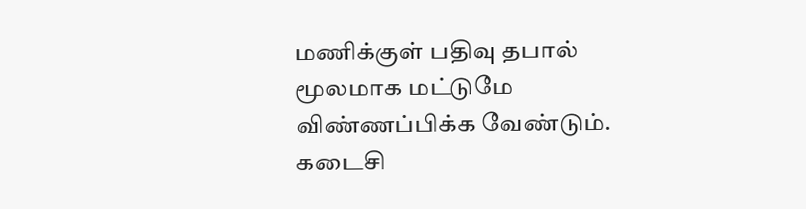மணிக்குள் பதிவு தபால் மூலமாக மட்டுமே விண்ணப்பிக்க வேண்டும். கடைசி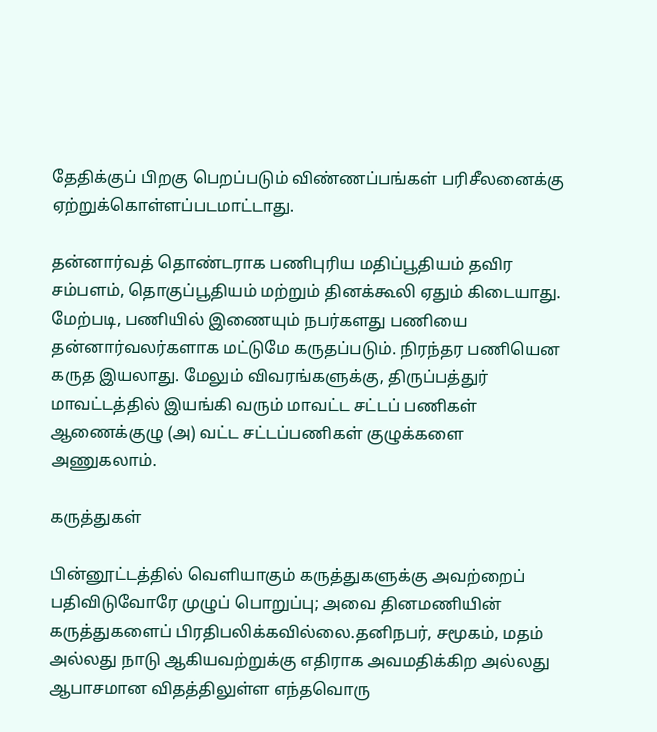தேதிக்குப் பிறகு பெறப்படும் விண்ணப்பங்கள் பரிசீலனைக்கு ஏற்றுக்கொள்ளப்படமாட்டாது.

தன்னார்வத் தொண்டராக பணிபுரிய மதிப்பூதியம் தவிர சம்பளம், தொகுப்பூதியம் மற்றும் தினக்கூலி ஏதும் கிடையாது. மேற்படி, பணியில் இணையும் நபர்களது பணியை தன்னார்வலர்களாக மட்டுமே கருதப்படும். நிரந்தர பணியென கருத இயலாது. மேலும் விவரங்களுக்கு, திருப்பத்துர் மாவட்டத்தில் இயங்கி வரும் மாவட்ட சட்டப் பணிகள் ஆணைக்குழு (அ) வட்ட சட்டப்பணிகள் குழுக்களை அணுகலாம்.

கருத்துகள்

பின்னூட்டத்தில் வெளியாகும் கருத்துகளுக்கு அவற்றைப் பதிவிடுவோரே முழுப் பொறுப்பு; அவை தினமணியின் கருத்துகளைப் பிரதிபலிக்கவில்லை.தனிநபர், சமூகம், மதம் அல்லது நாடு ஆகியவற்றுக்கு எதிராக அவமதிக்கிற அல்லது ஆபாசமான விதத்திலுள்ள எந்தவொரு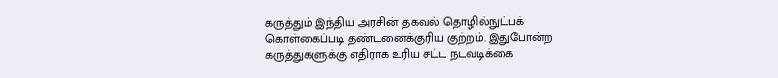கருத்தும் இந்திய அரசின் தகவல் தொழில்நுட்பக் கொள்கைப்படி தண்டனைக்குரிய குற்றம். இதுபோன்ற கருத்துகளுக்கு எதிராக உரிய சட்ட நடவடிக்கை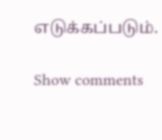எடுக்கப்படும்.

Show comments